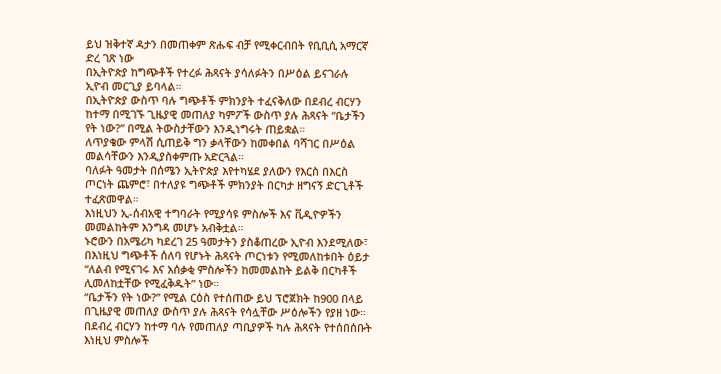ይህ ዝቅተኛ ዳታን በመጠቀም ጽሑፍ ብቻ የሚቀርብበት የቢቢሲ አማርኛ ድረ ገጽ ነው
በኢትዮጵያ ከግጭቶች የተረፉ ሕጻናት ያሳለፉትን በሥዕል ይናገራሉ
ኢዮብ መርጊያ ይባላል።
በኢትዮጵያ ውስጥ ባሉ ግጭቶች ምክንያት ተፈናቅለው በደብረ ብርሃን ከተማ በሚገኙ ጊዜያዊ መጠለያ ካምፖች ውስጥ ያሉ ሕጻናት “ቤታችን የት ነው?” በሚል ትውስታቸውን እንዲነግሩት ጠይቋል።
ለጥያቄው ምላሽ ሲጠይቅ ግን ቃላቸውን ከመቀበል ባሻገር በሥዕል መልሳቸውን እንዲያስቀምጡ አድርጓል።
ባለፉት ዓመታት በሰሜን ኢትዮጵያ እየተካሄደ ያለውን የእርስ በእርስ ጦርነት ጨምሮ፣ በተለያዩ ግጭቶች ምክንያት በርካታ ዘግናኝ ድርጊቶች ተፈጽመዋል።
እነዚህን ኢ-ሰብአዊ ተግባራት የሚያሳዩ ምስሎች እና ቪዲዮዎችን መመልከትም እንግዳ መሆኑ አብቅቷል።
ኑሮውን በአሜሪካ ካደረገ 25 ዓመታትን ያስቆጠረው ኢዮብ እንደሚለው፣ በእነዚህ ግጭቶች ሰለባ የሆኑት ሕጻናት ጦርነቱን የሚመለከቱበት ዕይታ “ለልብ የሚናገሩ እና አሰቃቂ ምስሎችን ከመመልከት ይልቅ በርካቶች ሊመለከቷቸው የሚፈቅዱት” ነው።
“ቤታችን የት ነው?” የሚል ርዕስ የተሰጠው ይህ ፕሮጀክት ከ900 በላይ በጊዜያዊ መጠለያ ውስጥ ያሉ ሕጻናት የሳሏቸው ሥዕሎችን የያዘ ነው።
በደብረ ብርሃን ከተማ ባሉ የመጠለያ ጣቢያዎች ካሉ ሕጻናት የተሰበሰቡት እነዚህ ምስሎች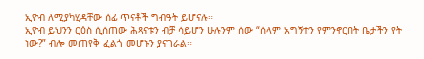ኢዮብ ለሚያካሂዳቸው ሰፊ ጥናቶች ግብዓት ይሆናሉ።
ኢዮብ ይህንን ርዕስ ሲሰጠው ሕጻናቱን ብቻ ሳይሆን ሁሉንም ሰው “ሰላም አግኝተን የምንኖርበት ቤታችን የት ነው?” ብሎ መጠየቅ ፈልጎ መሆኑን ያናገራል።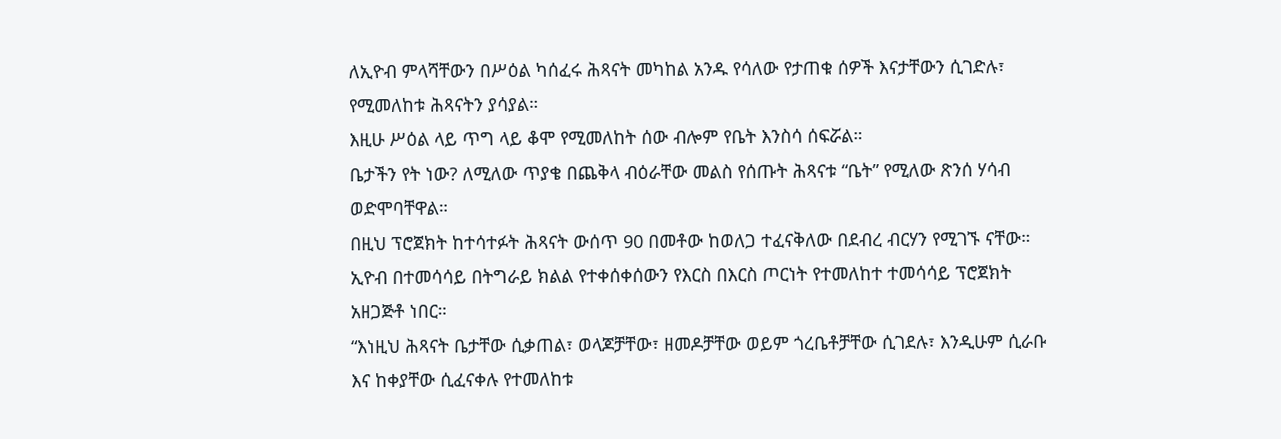ለኢዮብ ምላሻቸውን በሥዕል ካሰፈሩ ሕጻናት መካከል አንዱ የሳለው የታጠቁ ሰዎች እናታቸውን ሲገድሉ፣ የሚመለከቱ ሕጻናትን ያሳያል።
እዚሁ ሥዕል ላይ ጥግ ላይ ቆሞ የሚመለከት ሰው ብሎም የቤት እንስሳ ሰፍሯል።
ቤታችን የት ነው? ለሚለው ጥያቄ በጨቅላ ብዕራቸው መልስ የሰጡት ሕጻናቱ “ቤት” የሚለው ጽንሰ ሃሳብ ወድሞባቸዋል።
በዚህ ፕሮጀክት ከተሳተፉት ሕጻናት ውሰጥ 90 በመቶው ከወለጋ ተፈናቅለው በደብረ ብርሃን የሚገኙ ናቸው።
ኢዮብ በተመሳሳይ በትግራይ ክልል የተቀሰቀሰውን የእርስ በእርስ ጦርነት የተመለከተ ተመሳሳይ ፕሮጀክት አዘጋጅቶ ነበር።
“እነዚህ ሕጻናት ቤታቸው ሲቃጠል፣ ወላጆቻቸው፣ ዘመዶቻቸው ወይም ጎረቤቶቻቸው ሲገደሉ፣ እንዲሁም ሲራቡ እና ከቀያቸው ሲፈናቀሉ የተመለከቱ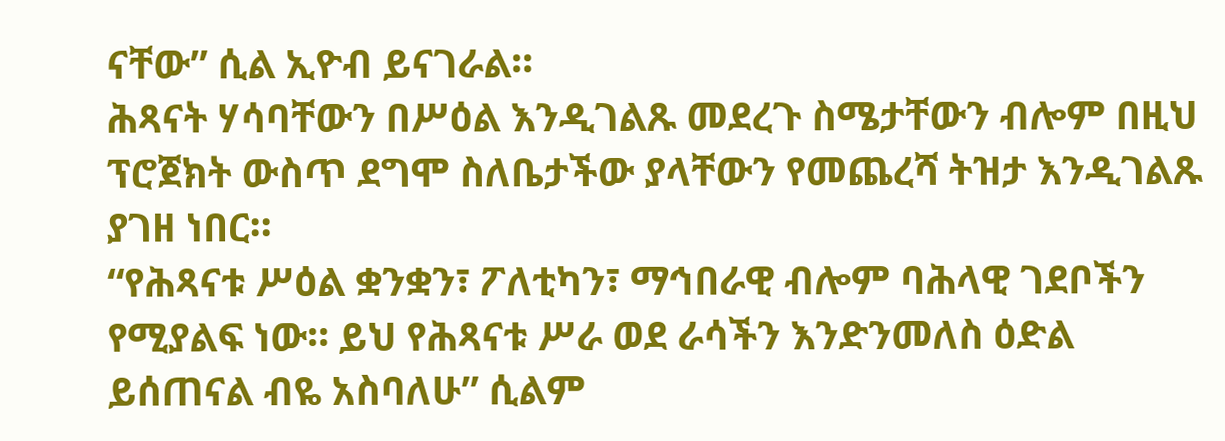ናቸው” ሲል ኢዮብ ይናገራል።
ሕጻናት ሃሳባቸውን በሥዕል እንዲገልጹ መደረጉ ስሜታቸውን ብሎም በዚህ ፕሮጀክት ውስጥ ደግሞ ስለቤታችው ያላቸውን የመጨረሻ ትዝታ እንዲገልጹ ያገዘ ነበር።
“የሕጻናቱ ሥዕል ቋንቋን፣ ፖለቲካን፣ ማኅበራዊ ብሎም ባሕላዊ ገደቦችን የሚያልፍ ነው። ይህ የሕጻናቱ ሥራ ወደ ራሳችን እንድንመለስ ዕድል ይሰጠናል ብዬ አስባለሁ” ሲልም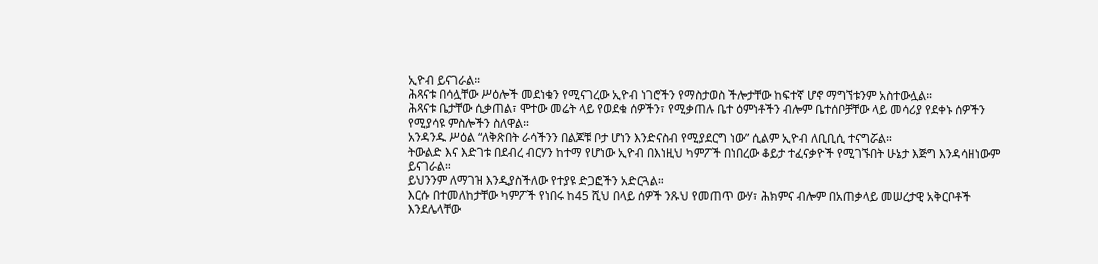ኢዮብ ይናገራል።
ሕጻናቱ በሳሏቸው ሥዕሎች መደነቁን የሚናገረው ኢዮብ ነገሮችን የማስታወስ ችሎታቸው ከፍተኛ ሆኖ ማግኘቱንም አስተውሏል።
ሕጻናቱ ቤታቸው ሲቃጠል፣ ሞተው መሬት ላይ የወደቁ ሰዎችን፣ የሚቃጠሉ ቤተ ዕምነቶችን ብሎም ቤተሰቦቻቸው ላይ መሳሪያ የደቀኑ ሰዎችን የሚያሳዩ ምስሎችን ስለዋል።
አንዳንዱ ሥዕል “ለቅጽበት ራሳችንን በልጆቹ ቦታ ሆነን እንድናስብ የሚያደርግ ነው” ሲልም ኢዮብ ለቢቢሲ ተናግሯል።
ትውልድ እና እድገቱ በደብረ ብርሃን ከተማ የሆነው ኢዮብ በእነዚህ ካምፖች በነበረው ቆይታ ተፈናቃዮች የሚገኙበት ሁኔታ እጅግ እንዳሳዘነውም ይናገራል።
ይህንንም ለማገዝ እንዲያስችለው የተያዩ ድጋፎችን አድርጓል።
እርሱ በተመለከታቸው ካምፖች የነበሩ ከ45 ሺህ በላይ ሰዎች ንጹህ የመጠጥ ውሃ፣ ሕክምና ብሎም በአጠቃላይ መሠረታዊ አቅርቦቶች እንደሌላቸው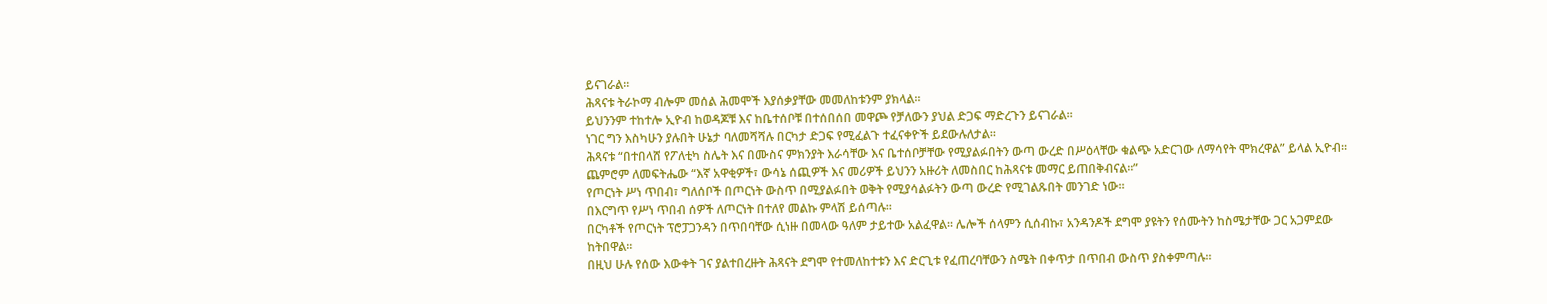ይናገራል።
ሕጻናቱ ትራኮማ ብሎም መሰል ሕመሞች እያሰቃያቸው መመለከቱንም ያክላል።
ይህንንም ተከተሎ ኢዮብ ከወዳጆቹ እና ከቤተሰቦቹ በተሰበሰበ መዋጮ የቻለውን ያህል ድጋፍ ማድረጉን ይናገራል።
ነገር ግን እስካሁን ያሉበት ሁኔታ ባለመሻሻሉ በርካታ ድጋፍ የሚፈልጉ ተፈናቀዮች ይደውሉለታል።
ሕጻናቱ “በተበላሸ የፖለቲካ ስሌት እና በሙስና ምክንያት እራሳቸው እና ቤተሰቦቻቸው የሚያልፉበትን ውጣ ውረድ በሥዕላቸው ቁልጭ አድርገው ለማሳየት ሞክረዋል” ይላል ኢዮብ።
ጨምሮም ለመፍትሔው “እኛ አዋቂዎች፣ ውሳኔ ሰጪዎች እና መሪዎች ይህንን አዙሪት ለመስበር ከሕጻናቱ መማር ይጠበቅብናል።”
የጦርነት ሥነ ጥበብ፣ ግለሰቦች በጦርነት ውስጥ በሚያልፉበት ወቅት የሚያሳልፉትን ውጣ ውረድ የሚገልጹበት መንገድ ነው።
በእርግጥ የሥነ ጥበብ ሰዎች ለጦርነት በተለየ መልኩ ምላሽ ይሰጣሉ።
በርካቶች የጦርነት ፕሮፓጋንዳን በጥበባቸው ሲነዙ በመላው ዓለም ታይተው አልፈዋል። ሌሎች ሰላምን ሲሰብኩ፣ አንዳንዶች ደግሞ ያዩትን የሰሙትን ከስሜታቸው ጋር አጋምደው ከትበዋል።
በዚህ ሁሉ የሰው እውቀት ገና ያልተበረዙት ሕጻናት ደግሞ የተመለከተቱን እና ድርጊቱ የፈጠረባቸውን ስሜት በቀጥታ በጥበብ ውስጥ ያስቀምጣሉ።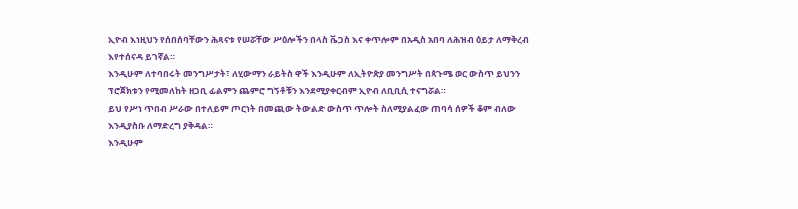ኢዮብ እነዚህን የሰበሰባቸውን ሕጻናቱ የሠሯቸው ሥዕሎችን በላስ ቬጋስ እና ቀጥሎም በአዲስ አበባ ለሕዝብ ዕይታ ለማቅረብ እየተሰናዳ ይገኛል።
እንዲሁም ለተባበሩት መንግሥታት፣ ለሂውማን ራይትስ ዋች እንዲሁም ለኢትዮጵያ መንግሥት በጳጉሜ ወር ውስጥ ይህንን ፕሮጀክቱን የሚመለከት ዘጋቢ ፊልምን ጨምሮ ግኝቶቹን እንደሚያቀርብም ኢዮብ ለቢቢሲ ተናግሯል።
ይህ የሥነ ጥበብ ሥራው በተለይም ጦርነት በመጪው ትውልድ ውስጥ ጥሎት ስለሚያልፈው ጠባሳ ሰዎች ቆም ብለው እንዲያስቡ ለማድረግ ያቅዳል።
እንዲሁም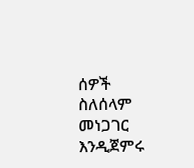ሰዎች ስለሰላም መነጋገር እንዲጀምሩ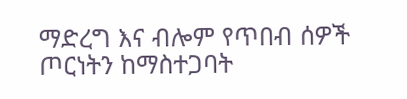ማድረግ እና ብሎም የጥበብ ሰዎች ጦርነትን ከማስተጋባት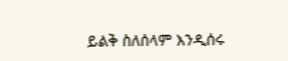ይልቅ ስለሰላም እንዲሰሩ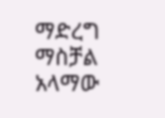ማድረግ ማስቻል አላማው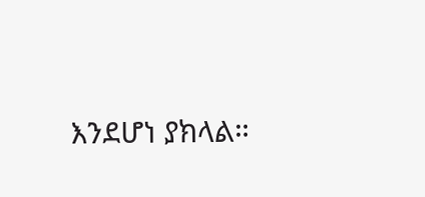እንደሆነ ያክላል።